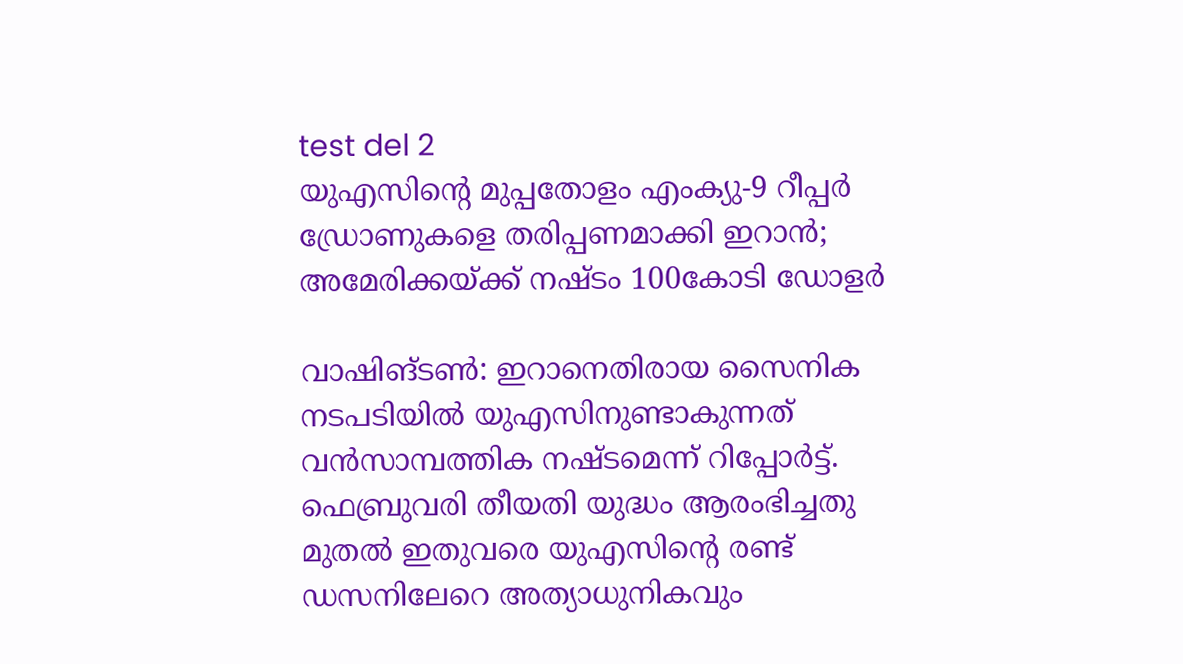test del 2
യുഎസിന്റെ മുപ്പതോളം എംക്യു-9 റീപ്പർ ഡ്രോണുകളെ തരിപ്പണമാക്കി ഇറാൻ; അമേരിക്കയ്ക്ക് നഷ്ടം 100കോടി ഡോളർ

വാഷിങ്ടൺ: ഇറാനെതിരായ സൈനിക നടപടിയിൽ യുഎസിനുണ്ടാകുന്നത് വൻസാമ്പത്തിക നഷ്ടമെന്ന് റിപ്പോർട്ട്. ഫെബ്രുവരി തീയതി യുദ്ധം ആരംഭിച്ചതു മുതൽ ഇതുവരെ യുഎസിന്റെ രണ്ട് ഡസനിലേറെ അത്യാധുനികവും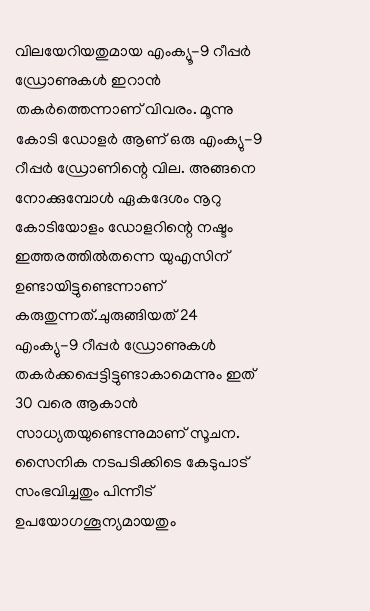വിലയേറിയതുമായ എംക്യൂ-9 റീപ്പർ ഡ്രോണുകൾ ഇറാൻ തകർത്തെന്നാണ് വിവരം. മൂന്നു കോടി ഡോളർ ആണ് ഒരു എംക്യു-9 റീപ്പർ ഡ്രോണിന്റെ വില. അങ്ങനെ നോക്കുമ്പോൾ ഏകദേശം നൂറു കോടിയോളം ഡോളറിന്റെ നഷ്ടം ഇത്തരത്തിൽതന്നെ യുഎസിന് ഉണ്ടായിട്ടുണ്ടെന്നാണ് കരുതുന്നത്.ചുരുങ്ങിയത് 24 എംക്യു-9 റീപ്പർ ഡ്രോണുകൾ തകർക്കപ്പെട്ടിട്ടുണ്ടാകാമെന്നും ഇത് 30 വരെ ആകാൻ സാധ്യതയുണ്ടെന്നുമാണ് സൂചന. സൈനിക നടപടിക്കിടെ കേടുപാട് സംഭവിച്ചതും പിന്നീട് ഉപയോഗശൂന്യമായതും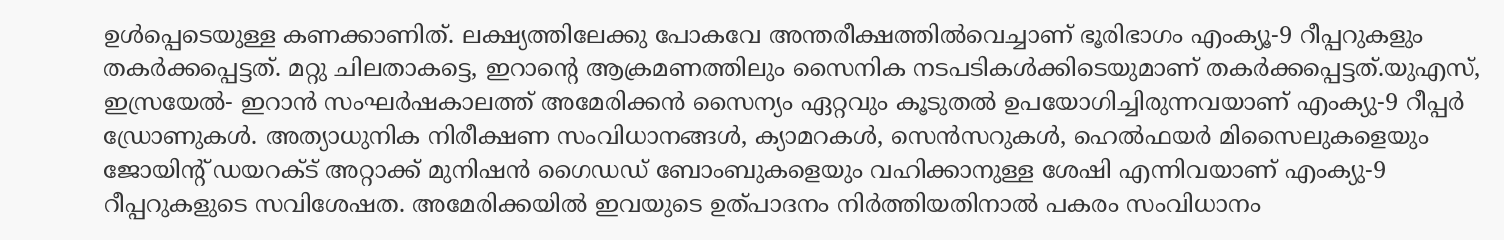ഉൾപ്പെടെയുള്ള കണക്കാണിത്. ലക്ഷ്യത്തിലേക്കു പോകവേ അന്തരീക്ഷത്തിൽവെച്ചാണ് ഭൂരിഭാഗം എംക്യൂ-9 റീപ്പറുകളും തകർക്കപ്പെട്ടത്. മറ്റു ചിലതാകട്ടെ, ഇറാന്റെ ആക്രമണത്തിലും സൈനിക നടപടികൾക്കിടെയുമാണ് തകർക്കപ്പെട്ടത്.യുഎസ്, ഇസ്രയേൽ- ഇറാൻ സംഘർഷകാലത്ത് അമേരിക്കൻ സൈന്യം ഏറ്റവും കൂടുതൽ ഉപയോഗിച്ചിരുന്നവയാണ് എംക്യു-9 റീപ്പർ ഡ്രോണുകൾ. അത്യാധുനിക നിരീക്ഷണ സംവിധാനങ്ങൾ, ക്യാമറകൾ, സെൻസറുകൾ, ഹെൽഫയർ മിസൈലുകളെയും ജോയിന്റ് ഡയറക്ട് അറ്റാക്ക് മുനിഷൻ ഗൈഡഡ് ബോംബുകളെയും വഹിക്കാനുള്ള ശേഷി എന്നിവയാണ് എംക്യു-9 റീപ്പറുകളുടെ സവിശേഷത. അമേരിക്കയിൽ ഇവയുടെ ഉത്പാദനം നിർത്തിയതിനാൽ പകരം സംവിധാനം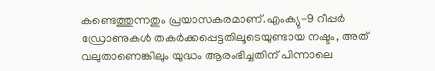കണ്ടെത്തുന്നതും പ്രയാസകരമാണ്.എംക്യു-9 റീപ്പർ ഡ്രോണുകൾ തകർക്കപ്പെട്ടതിലൂടെയുണ്ടായ നഷ്ടം, അത് വലുതാണെങ്കിലും യുദ്ധം ആരംഭിച്ചതിന് പിന്നാലെ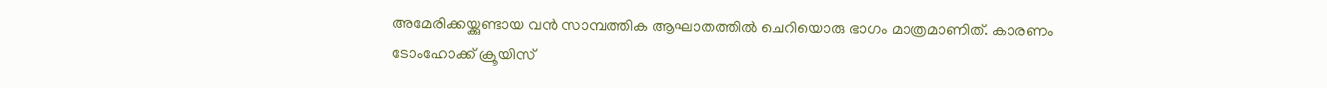അമേരിക്കയ്ക്കുണ്ടായ വൻ സാമ്പത്തിക ആഘാതത്തിൽ ചെറിയൊരു ഭാഗം മാത്രമാണിത്. കാരണം ടോംഹോക്ക് ക്രൂയിസ്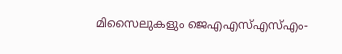മിസൈലുകളും ജെഎഎസ്എസ്എം-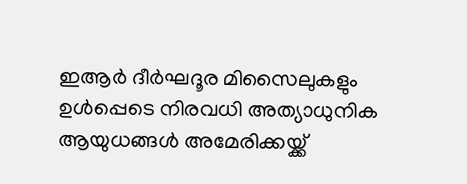ഇആർ ദീർഘദൂര മിസൈലുകളും ഉൾപ്പെടെ നിരവധി അത്യാധുനിക ആയുധങ്ങൾ അമേരിക്കയ്ക്ക്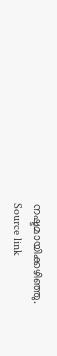നഷ്ടമായിക്കഴിഞ്ഞു.
Source link